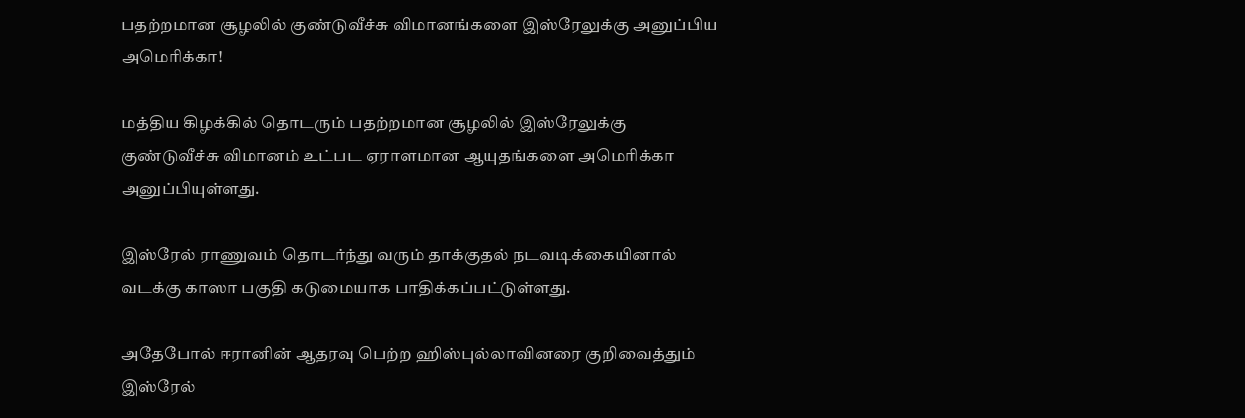பதற்றமான சூழலில் குண்டுவீச்சு விமானங்களை இஸ்ரேலுக்கு அனுப்பிய அமெரிக்கா!

மத்திய கிழக்கில் தொடரும் பதற்றமான சூழலில் இஸ்ரேலுக்கு குண்டுவீச்சு விமானம் உட்பட ஏராளமான ஆயுதங்களை அமெரிக்கா அனுப்பியுள்ளது.

இஸ்ரேல் ராணுவம் தொடர்ந்து வரும் தாக்குதல் நடவடிக்கையினால் வடக்கு காஸா பகுதி கடுமையாக பாதிக்கப்பட்டுள்ளது.

அதேபோல் ஈரானின் ஆதரவு பெற்ற ஹிஸ்புல்லாவினரை குறிவைத்தும் இஸ்ரேல்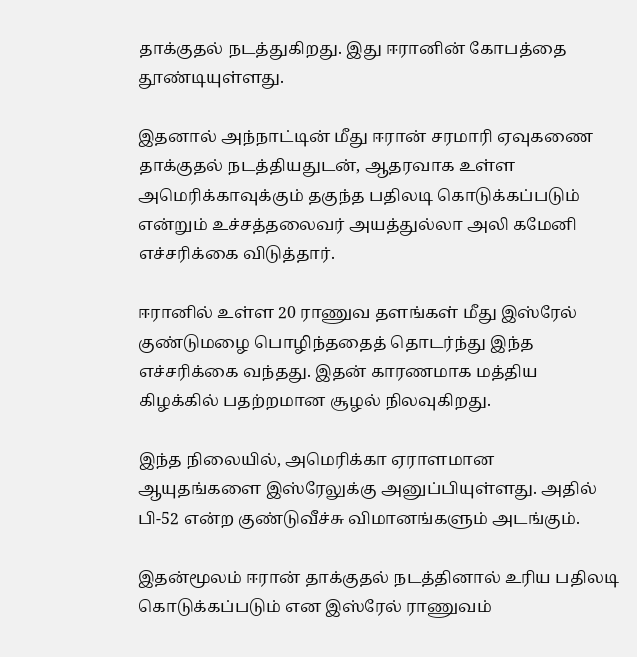தாக்குதல் நடத்துகிறது. இது ஈரானின் கோபத்தை தூண்டியுள்ளது.

இதனால் அந்நாட்டின் மீது ஈரான் சரமாரி ஏவுகணை தாக்குதல் நடத்தியதுடன், ஆதரவாக உள்ள அமெரிக்காவுக்கும் தகுந்த பதிலடி கொடுக்கப்படும் என்றும் உச்சத்தலைவர் அயத்துல்லா அலி கமேனி எச்சரிக்கை விடுத்தார்.

ஈரானில் உள்ள 20 ராணுவ தளங்கள் மீது இஸ்ரேல் குண்டுமழை பொழிந்ததைத் தொடர்ந்து இந்த எச்சரிக்கை வந்தது. இதன் காரணமாக மத்திய கிழக்கில் பதற்றமான சூழல் நிலவுகிறது.

இந்த நிலையில், அமெரிக்கா ஏராளமான ஆயுதங்களை இஸ்ரேலுக்கு அனுப்பியுள்ளது. அதில் பி-52 என்ற குண்டுவீச்சு விமானங்களும் அடங்கும்.

இதன்மூலம் ஈரான் தாக்குதல் நடத்தினால் உரிய பதிலடி கொடுக்கப்படும் என இஸ்ரேல் ராணுவம்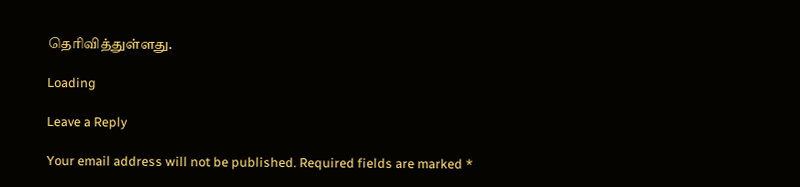தெரிவித்துள்ளது.

Loading

Leave a Reply

Your email address will not be published. Required fields are marked *